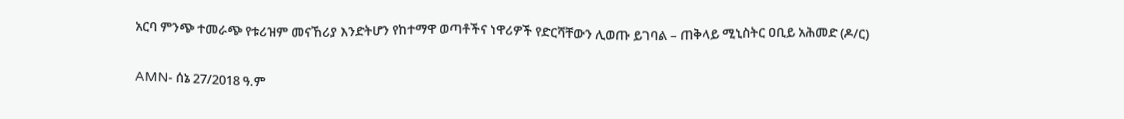አርባ ምንጭ ተመራጭ የቱሪዝም መናኸሪያ እንድትሆን የከተማዋ ወጣቶችና ነዋሪዎች የድርሻቸውን ሊወጡ ይገባል – ጠቅላይ ሚኒስትር ዐቢይ አሕመድ (ዶ/ር)

AMN- ሰኔ 27/2018 ዓ.ም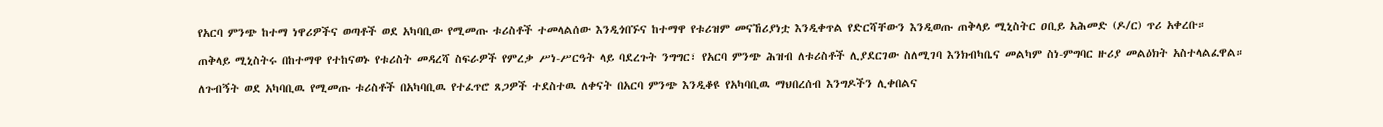የአርባ ምንጭ ከተማ ነዋሪዎችና ወጣቶች ወደ አካባቢው የሚመጡ ቱሪስቶች ተመላልሰው እንዲጎበኙና ከተማዋ የቱሪዝም መናኸሪያነቷ እንዲቀጥል የድርሻቸውን እንዲወጡ ጠቅላይ ሚኒስትር ዐቢይ አሕመድ (ዶ/ር) ጥሪ አቀረቡ።

ጠቅላይ ሚኒስትሩ በከተማዋ የተከናወኑ የቱሪስት መዳረሻ ስፍራዎች የምረቃ ሥነ-ሥርዓት ላይ ባደረጉት ንግግር፣ የአርባ ምንጭ ሕዝብ ለቱሪስቶች ሊያደርገው ስለሚገባ እንክብካቤና መልካም ስነ-ምግባር ዙሪያ መልዕክት አስተላልፈዋል።

ለጉብኝት ወደ አካባቢዉ የሚመጡ ቱሪስቶች በአካባቢዉ የተፈጥሮ ጸጋዎች ተደስተዉ ለቀናት በአርባ ምንጭ እንዲቆዩ የአካባቢዉ ማህበረሰብ እንግዶችን ሊቀበልና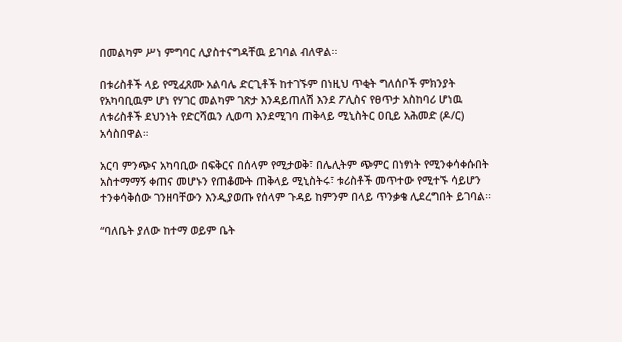በመልካም ሥነ ምግባር ሊያስተናግዳቸዉ ይገባል ብለዋል፡፡

በቱሪስቶች ላይ የሚፈጸሙ አልባሌ ድርጊቶች ከተገኙም በነዚህ ጥቂት ግለሰቦች ምክንያት የአካባቢዉም ሆነ የሃገር መልካም ገጽታ እንዳይጠለሽ እንደ ፖሊስና የፀጥታ አስከባሪ ሆነዉ ለቱሪስቶች ደህንነት የድርሻዉን ሊወጣ እንደሚገባ ጠቅላይ ሚኒስትር ዐቢይ አሕመድ (ዶ/ር) አሳስበዋል።

አርባ ምንጭና አካባቢው በፍቅርና በሰላም የሚታወቅ፣ በሌሊትም ጭምር በነፃነት የሚንቀሳቀሱበት አስተማማኝ ቀጠና መሆኑን የጠቆሙት ጠቅላይ ሚኒስትሩ፣ ቱሪስቶች መጥተው የሚተኙ ሳይሆን ተንቀሳቅሰው ገንዘባቸውን እንዲያወጡ የሰላም ጉዳይ ከምንም በላይ ጥንቃቄ ሊደረግበት ይገባል፡፡

“ባለቤት ያለው ከተማ ወይም ቤት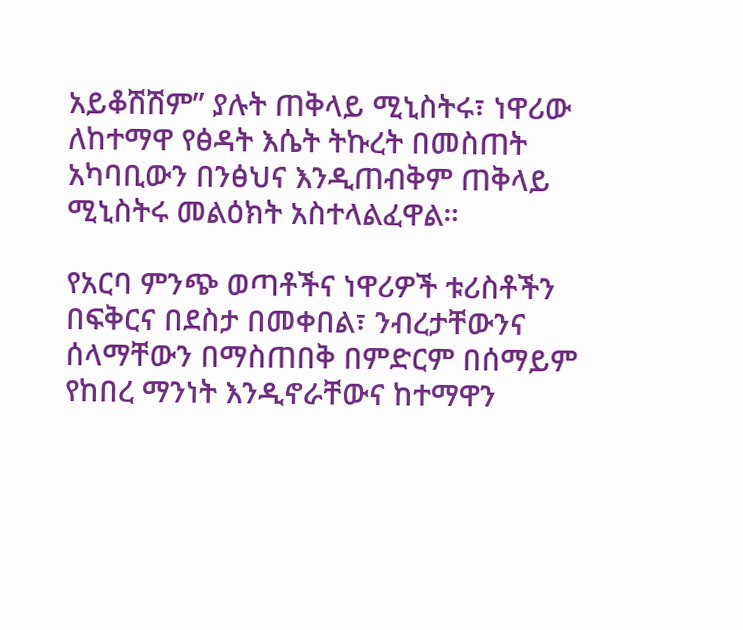አይቆሽሽም” ያሉት ጠቅላይ ሚኒስትሩ፣ ነዋሪው ለከተማዋ የፅዳት እሴት ትኩረት በመስጠት አካባቢውን በንፅህና እንዲጠብቅም ጠቅላይ ሚኒስትሩ መልዕክት አስተላልፈዋል።

የአርባ ምንጭ ወጣቶችና ነዋሪዎች ቱሪስቶችን በፍቅርና በደስታ በመቀበል፣ ንብረታቸውንና ሰላማቸውን በማስጠበቅ በምድርም በሰማይም የከበረ ማንነት እንዲኖራቸውና ከተማዋን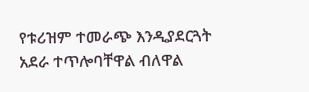የቱሪዝም ተመራጭ እንዲያደርጓት አደራ ተጥሎባቸዋል ብለዋል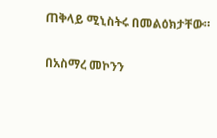ጠቅላይ ሚኒስትሩ በመልዕክታቸው።

በአስማረ መኮንን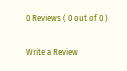0 Reviews ( 0 out of 0 )

Write a Review